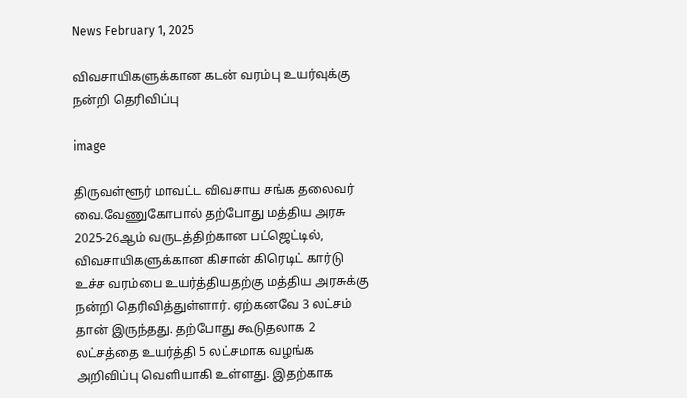News February 1, 2025

விவசாயிகளுக்கான கடன் வரம்பு உயர்வுக்கு நன்றி தெரிவிப்பு

image

திருவள்ளூர் மாவட்ட விவசாய சங்க தலைவர் வை.வேணுகோபால் தற்போது மத்திய அரசு 2025-26ஆம் வருடத்திற்கான பட்ஜெட்டில், விவசாயிகளுக்கான கிசான் கிரெடிட் கார்டு உச்ச வரம்பை உயர்த்தியதற்கு மத்திய அரசுக்கு நன்றி தெரிவித்துள்ளார். ஏற்கனவே 3 லட்சம் தான் இருந்தது. தற்போது கூடுதலாக 2 லட்சத்தை உயர்த்தி 5 லட்சமாக வழங்க அறிவிப்பு வெளியாகி உள்ளது. இதற்காக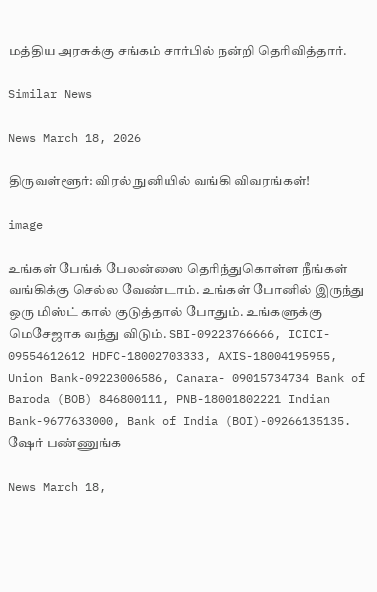மத்திய அரசுக்கு சங்கம் சார்பில் நன்றி தெரிவித்தார்.

Similar News

News March 18, 2026

திருவள்ளூர்: விரல் நுனியில் வங்கி விவரங்கள்!

image

உங்கள் பேங்க் பேலன்ஸை தெரிந்துகொள்ள நீங்கள் வங்கிக்கு செல்ல வேண்டாம். உங்கள் போனில் இருந்து ஒரு மிஸ்ட் கால் குடுத்தால் போதும். உங்களுக்கு மெசேஜாக வந்து விடும். SBI-09223766666, ICICI- 09554612612 HDFC-18002703333, AXIS-18004195955, Union Bank-09223006586, Canara- 09015734734 Bank of Baroda (BOB) 846800111, PNB-18001802221 Indian Bank-9677633000, Bank of India (BOI)-09266135135. ஷேர் பண்ணுங்க

News March 18,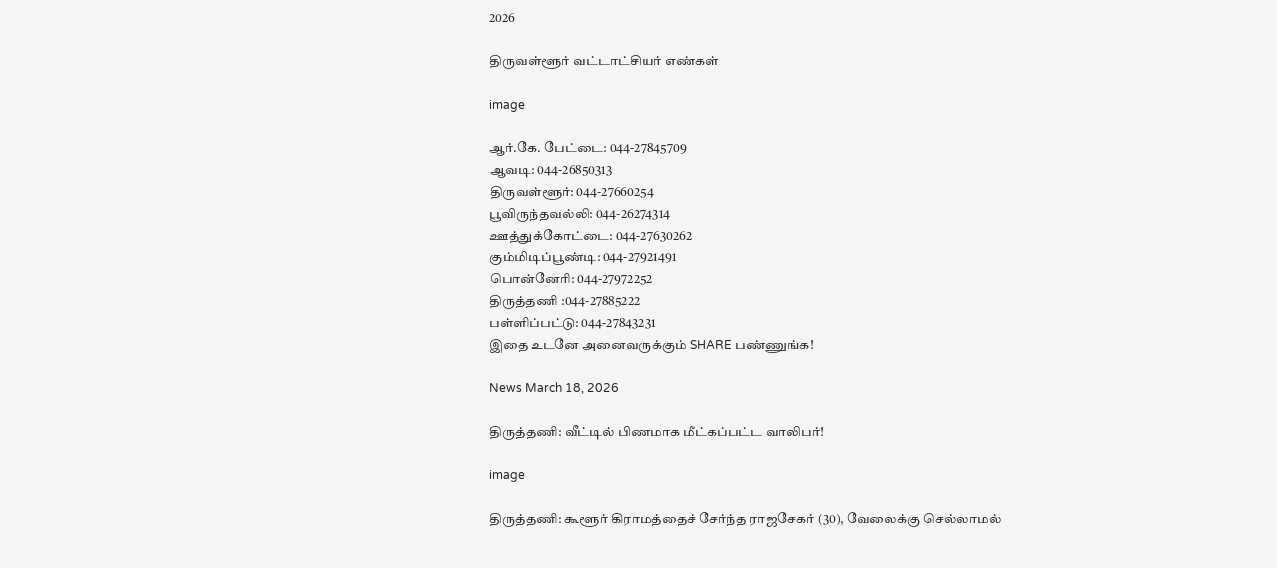2026

திருவள்ளூர் வட்டாட்சியர் எண்கள்

image

ஆர்.கே. பேட்டை: 044-27845709
ஆவடி: 044-26850313
திருவள்ளூர்: 044-27660254
பூவிருந்தவல்லி: 044-26274314
ஊத்துக்கோட்டை: 044-27630262
கும்மிடிப்பூண்டி: 044-27921491
பொன்னேரி: 044-27972252
திருத்தணி :044-27885222
பள்ளிப்பட்டு: 044-27843231
இதை உடனே அனைவருக்கும் SHARE பண்ணுங்க!

News March 18, 2026

திருத்தணி: வீட்டில் பிணமாக மீட்கப்பட்ட வாலிபர்!

image

திருத்தணி: கூளூர் கிராமத்தைச் சேர்ந்த ராஜசேகர் (30), வேலைக்கு செல்லாமல்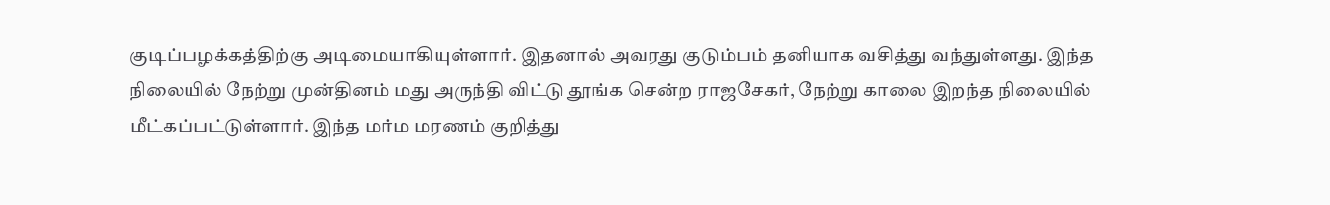குடிப்பழக்கத்திற்கு அடிமையாகியுள்ளார். இதனால் அவரது குடும்பம் தனியாக வசித்து வந்துள்ளது. இந்த நிலையில் நேற்று முன்தினம் மது அருந்தி விட்டு தூங்க சென்ற ராஜசேகர், நேற்று காலை இறந்த நிலையில் மீட்கப்பட்டுள்ளார். இந்த மர்ம மரணம் குறித்து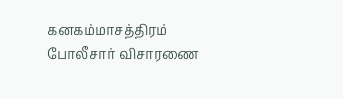கனகம்மாசத்திரம் போலீசார் விசாரணை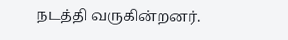நடத்தி வருகின்றனர்.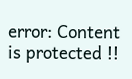error: Content is protected !!